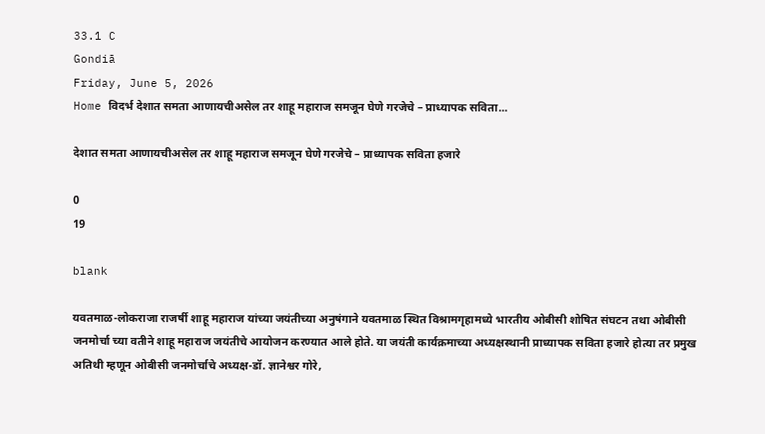33.1 C
Gondiā
Friday, June 5, 2026
Home विदर्भ देशात समता आणायचीअसेल तर शाहू महाराज समजून घेणे गरजेचे – प्राध्यापक सविता...

देशात समता आणायचीअसेल तर शाहू महाराज समजून घेणे गरजेचे – प्राध्यापक सविता हजारे

0
19

blank

यवतमाळ-लोकराजा राजर्षी शाहू महाराज यांच्या जयंतीच्या अनुषंगाने यवतमाळ स्थित विश्रामगृहामध्ये भारतीय ओबीसी शोषित संघटन तथा ओबीसी जनमोर्चा च्या वतीने शाहू महाराज जयंतीचे आयोजन करण्यात आले होते. या जयंती कार्यक्रमाच्या अध्यक्षस्थानी प्राध्यापक सविता हजारे होत्या तर प्रमुख अतिथी म्हणून ओबीसी जनमोर्चाचे अध्यक्ष-डॉ. ज्ञानेश्वर गोरे,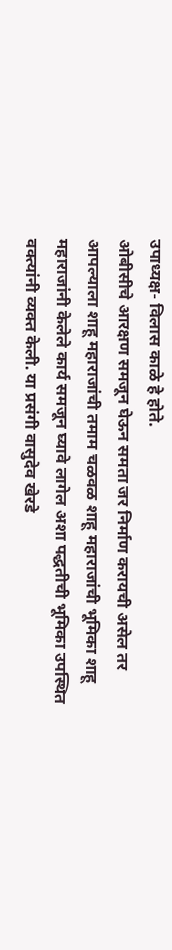उपाध्यक्ष- विलास काळे हे होते.
ओबीसीचे आरक्षण समजून घेऊन समता जर निर्माण करायची असेल तर आपल्याला शाहू महाराजांची तमाम चळवळ शाहू महाराजांची भूमिका शाहू महाराजांनी केलेले कार्य समजून घ्यावे लागेल अशा पद्धतीची भूमिका उपस्थित वक्त्यांनी व्यक्त केली. या प्रसंगी वासुदेव खेरडे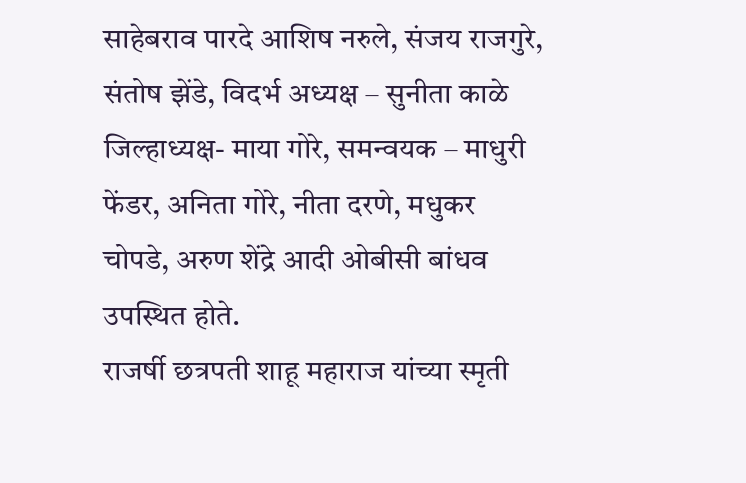साहेबराव पारदे आशिष नरुले, संजय राजगुरे, संतोष झेंडे, विदर्भ अध्यक्ष – सुनीता काळे जिल्हाध्यक्ष- माया गोरे, समन्वयक – माधुरी फेंडर, अनिता गोरे, नीता दरणे, मधुकर चोपडे, अरुण शेंद्रे आदी ओबीसी बांधव उपस्थित होते.
राजर्षी छत्रपती शाहू महाराज यांच्या स्मृती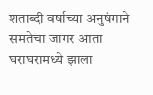शताब्दी वर्षाच्या अनुषंगाने समतेचा जागर आता घराघरामध्ये झाला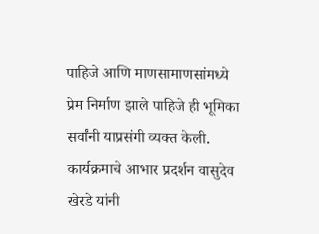पाहिजे आणि माणसामाणसांमध्ये प्रेम निर्माण झाले पाहिजे ही भूमिका सर्वांनी याप्रसंगी व्यक्त केली. कार्यक्रमाचे आभार प्रदर्शन वासुदेव खेरडे यांनी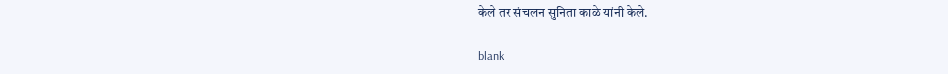केले तर संचलन सुनिता काळे यांनी केले.

blank